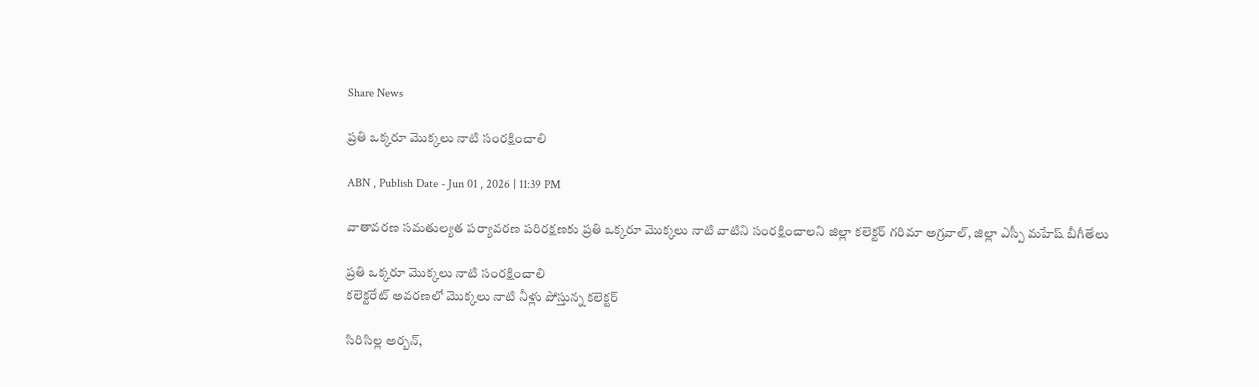Share News

ప్రతి ఒక్కరూ మొక్కలు నాటి సంరక్షించాలి

ABN , Publish Date - Jun 01 , 2026 | 11:39 PM

వాతావరణ సమతుల్యత పర్యావరణ పరిరక్షణకు ప్రతి ఒక్కరూ మొక్కలు నాటి వాటిని సంరక్షించాలని జిల్లా కలెక్టర్‌ గరిమా అగ్రవాల్‌, జిల్లా ఎస్పీ మహేష్‌ బీగీతేలు

ప్రతి ఒక్కరూ మొక్కలు నాటి సంరక్షించాలి
కలెక్టరేట్‌ అవరణలో మొక్కలు నాటి నీళ్లు పోస్తున్న కలెక్టర్‌

సిరిసిల్ల అర్బన్‌,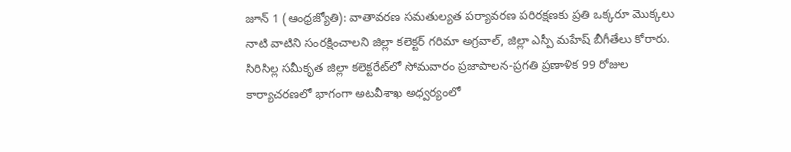జూన్‌ 1 (ఆంధ్రజ్యోతి): వాతావరణ సమతుల్యత పర్యావరణ పరిరక్షణకు ప్రతి ఒక్కరూ మొక్కలు నాటి వాటిని సంరక్షించాలని జిల్లా కలెక్టర్‌ గరిమా అగ్రవాల్‌, జిల్లా ఎస్పీ మహేష్‌ బీగీతేలు కోరారు. సిరిసిల్ల సమీకృత జిల్లా కలెక్టరేట్‌లో సోమవారం ప్రజాపాలన-ప్రగతి ప్రణాళిక 99 రోజుల కార్యాచరణలో భాగంగా అటవీశాఖ అధ్వర్యంలో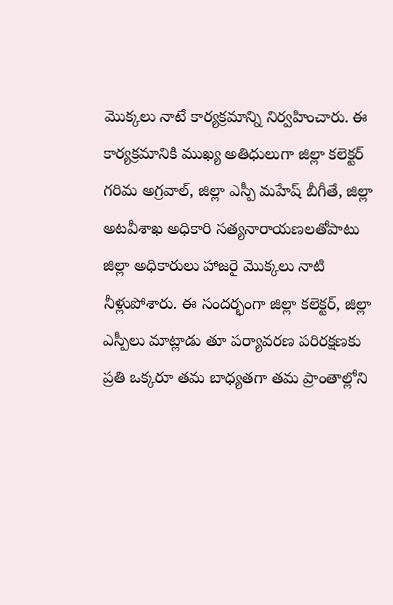మొక్కలు నాటే కార్యక్రమాన్ని నిర్వహించారు. ఈ కార్యక్రమానికి ముఖ్య అతిధులుగా జిల్లా కలెక్టర్‌ గరిమ అగ్రవాల్‌, జిల్లా ఎస్పీ మహేష్‌ బీగీతే, జిల్లా అటవీశాఖ అధికారి సత్యనారాయణలతోపాటు జిల్లా అధికారులు హాజరై మొక్కలు నాటి నీళ్లుపోశారు. ఈ సందర్భంగా జిల్లా కలెక్టర్‌, జిల్లా ఎస్పీలు మాట్లాడు తూ పర్యావరణ పరిరక్షణకు ప్రతి ఒక్కరూ తమ బాధ్యతగా తమ ప్రాంతాల్లోని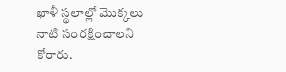ఖాళీ స్థలాల్లో మొక్కలు నాటి సంరక్షించాలని కోరారు.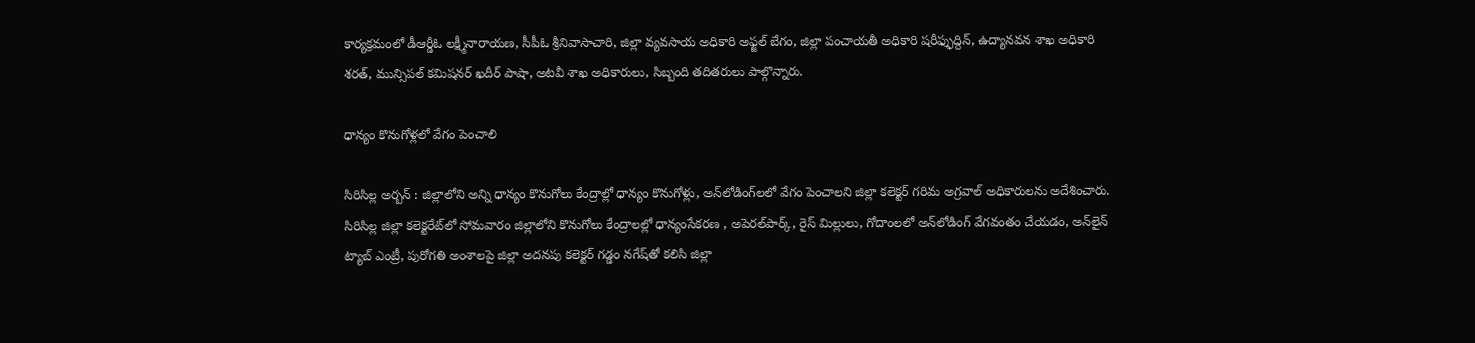కార్యక్రమంలో డీఆర్డీఓ లక్ష్మీనారాయణ, సీపీఓ శ్రీనివాసాచారి, జిల్లా వ్యవసాయ అధికారి అఫ్జల్‌ బేగం, జిల్లా పంచాయతీ అధికారి షరీఫ్ఫుద్దిన్‌, ఉద్యానవన శాఖ అధికారి శరత్‌, మున్సిపల్‌ కమిషనర్‌ ఖదీర్‌ పాషా, అటవీ శాఖ అధికారులు, సిబ్బంది తదితరులు పాల్గొన్నారు.

ధాన్యం కొనుగోళ్లలో వేగం పెంచాలి

సిరిసిల్ల అర్బన్‌ : జిల్లాలోని అన్ని ధాన్యం కొనుగోలు కేంద్రాల్లో ధాన్యం కొనుగోళ్లు, అన్‌లోడింగ్‌లలో వేగం పెంచాలని జిల్లా కలెక్టర్‌ గరిమ అగ్రవాల్‌ అధికారులను అదేశించారు. సిరిసిల్ల జిల్లా కలెక్టరేట్‌లో సోమవారం జిల్లాలోని కొనుగోలు కేంద్రాలల్లో ధాన్యంసేకరణ , అపెరల్‌పార్క్‌, రైస్‌ మిల్లులు, గోదాంలలో అన్‌లోడింగ్‌ వేగవంతం చేయడం, అన్‌లైన్‌ ట్యాబ్‌ ఎంట్రీ, పురోగతి అంశాలపై జిల్లా అదనపు కలెక్టర్‌ గడ్డం నగేష్‌తో కలిసి జిల్లా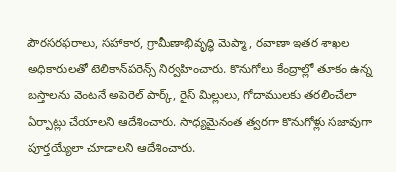పౌరసరఫరాలు, సహాకార, గ్రామీణాభివృద్ధి మెప్మా, రవాణా ఇతర శాఖల అధికారులతో టెలికాన్‌పరెన్స్‌ నిర్వహించారు. కొనుగోలు కేంద్రాల్లో తూకం ఉన్న బస్తాలను వెంటనే అపెరెల్‌ పార్క్‌, రైస్‌ మిల్లులు, గోదాములకు తరలించేలా ఏర్పాట్లు చేయాలని ఆదేశించారు. సాధ్యమైనంత త్వరగా కొనుగోళ్లు సజావుగా పూర్తయ్యేలా చూడాలని ఆదేశించారు.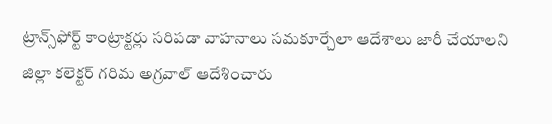ట్రాన్స్‌ఫోర్ట్‌ కాంట్రాక్టర్లు సరిపడా వాహనాలు సమకూర్చేలా ఆదేశాలు జారీ చేయాలని జిల్లా కలెక్టర్‌ గరిమ అగ్రవాల్‌ ఆదేశించారు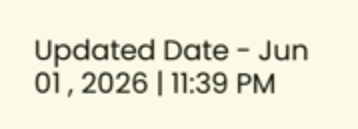Updated Date - Jun 01 , 2026 | 11:39 PM